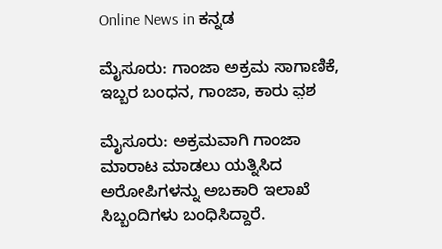Online News in ಕನ್ನಡ

ಮೈಸೂರು: ಗಾಂಜಾ ಅಕ್ರಮ ಸಾಗಾಣಿಕೆ, ಇಬ್ಬರ ಬಂಧನ, ಗಾಂಜಾ, ಕಾರು ವ಼ಶ

ಮೈಸೂರು: ಅಕ್ರಮವಾಗಿ ಗಾಂಜಾ ಮಾರಾಟ ಮಾಡಲು ಯತ್ನಿಸಿದ ಅರೋಪಿಗಳನ್ನು ಅಬಕಾರಿ ಇಲಾಖೆ ಸಿಬ್ಬಂದಿಗಳು ಬಂಧಿಸಿದ್ದಾರೆ.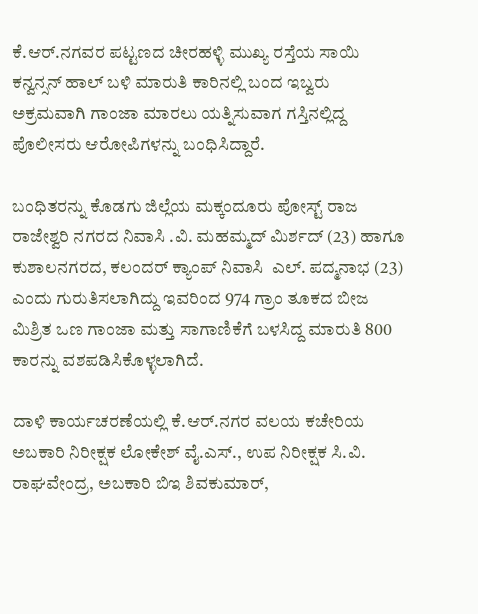ಕೆ.ಆರ್.ನಗವರ ಪಟ್ಟಣದ ಚೀರಹಳ್ಳಿ ಮುಖ್ಯ ರಸ್ತೆಯ ಸಾಯಿ ಕನ್ವನ್ಸನ್‌ ಹಾಲ್‌ ಬಳಿ ಮಾರುತಿ ಕಾರಿನಲ್ಲಿ ಬಂದ ಇಬ್ವರು ಅಕ್ರಮವಾಗಿ ಗಾಂಜಾ ಮಾರಲು ಯತ್ನಿಸುವಾಗ ಗಸ್ತಿನಲ್ಲಿದ್ದ ಪೊಲೀಸರು ಆರೋಪಿಗಳನ್ನು ಬಂಧಿಸಿದ್ದಾರೆ.

ಬಂಧಿತರನ್ನು ಕೊಡಗು ಜಿಲ್ಲೆಯ ಮಕ್ಕಂದೂರು ಪೋಸ್ಟ್‌ ರಾಜ ರಾಜೇಶ್ವರಿ ನಗರದ ನಿವಾಸಿ .ವಿ. ಮಹಮ್ಮದ್‌ ಮಿರ್ಶದ್‌ (23) ಹಾಗೂ ಕುಶಾಲನಗರದ, ಕಲಂದರ್‌ ಕ್ಯಾಂಪ್‌ ನಿವಾಸಿ  ಎಲ್. ಪದ್ಮನಾಭ (23) ಎಂದು ಗುರುತಿಸಲಾಗಿದ್ದು ಇವರಿಂದ 974 ಗ್ರಾಂ ತೂಕದ ಬೀಜ ಮಿಶ್ರಿತ ಒಣ ಗಾಂಜಾ ಮತ್ತು ಸಾಗಾಣಿಕೆಗೆ ಬಳಸಿದ್ದ ಮಾರುತಿ 800 ಕಾರನ್ನು ವಶಪಡಿಸಿಕೊಳ್ಳಲಾಗಿದೆ.

ದಾಳಿ ಕಾರ್ಯಚರಣೆಯಲ್ಲಿ ಕೆ.ಆರ್.ನಗರ ವಲಯ ಕಚೇರಿಯ ಅಬಕಾರಿ ನಿರೀಕ್ಷಕ ಲೋಕೇಶ್‌ ವೈ.ಎಸ್., ಉಪ ನಿರೀಕ್ಷಕ ಸಿ.ವಿ. ರಾಘವೇಂದ್ರ, ಅಬಕಾರಿ ಬಿಇ ಶಿವಕುಮಾರ್‌,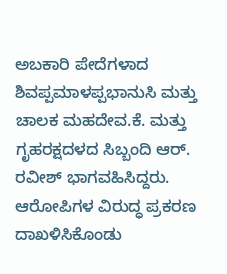ಅಬಕಾರಿ ಪೇದೆಗಳಾದ ಶಿವಪ್ಪಮಾಳಪ್ಪಭಾನುಸಿ ಮತ್ತು ಚಾಲಕ ಮಹದೇವ.ಕೆ. ಮತ್ತು ಗೃಹರಕ್ಷದಳದ ಸಿಬ್ಬಂದಿ ಆರ್. ರವೀಶ್‌ ಭಾಗವಹಿಸಿದ್ದರು. ಆರೋಪಿಗಳ ವಿರುದ್ಧ ಪ್ರಕರಣ ದಾಖಳಿಸಿಕೊಂಡು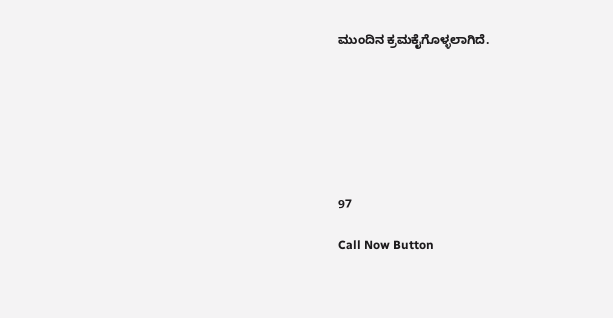ಮುಂದಿನ ಕ್ರಮಕೈಗೊಳ್ಳಲಾಗಿದೆ.







97

Call Now Button